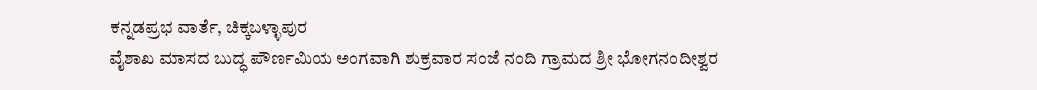ಕನ್ನಡಪ್ರಭ ವಾರ್ತೆ, ಚಿಕ್ಕಬಳ್ಳಾಪುರ
ವೈಶಾಖ ಮಾಸದ ಬುದ್ಧ ಪೌರ್ಣಮಿಯ ಅಂಗವಾಗಿ ಶುಕ್ರವಾರ ಸಂಜೆ ನಂದಿ ಗ್ರಾಮದ ಶ್ರೀ ಭೋಗನಂದೀಶ್ವರ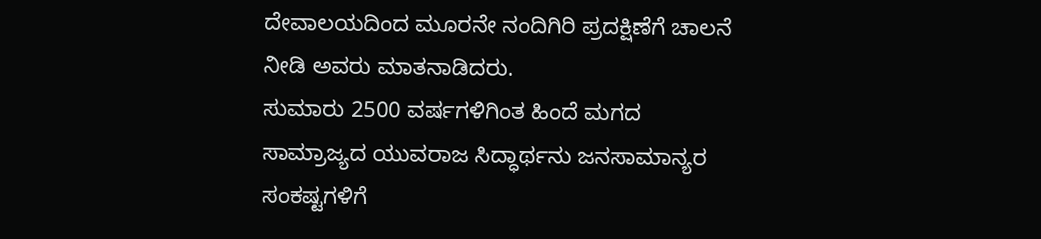ದೇವಾಲಯದಿಂದ ಮೂರನೇ ನಂದಿಗಿರಿ ಪ್ರದಕ್ಷಿಣೆಗೆ ಚಾಲನೆ ನೀಡಿ ಅವರು ಮಾತನಾಡಿದರು.
ಸುಮಾರು 2500 ವರ್ಷಗಳಿಗಿಂತ ಹಿಂದೆ ಮಗದ ಸಾಮ್ರಾಜ್ಯದ ಯುವರಾಜ ಸಿದ್ಧಾರ್ಥನು ಜನಸಾಮಾನ್ಯರ ಸಂಕಷ್ಟಗಳಿಗೆ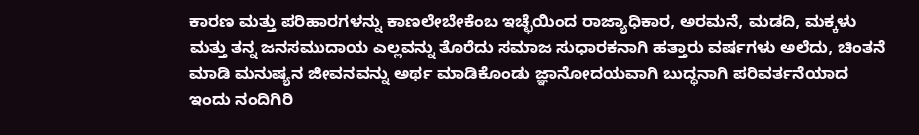ಕಾರಣ ಮತ್ತು ಪರಿಹಾರಗಳನ್ನು ಕಾಣಲೇಬೇಕೆಂಬ ಇಚ್ಛೆಯಿಂದ ರಾಜ್ಯಾಧಿಕಾರ, ಅರಮನೆ, ಮಡದಿ, ಮಕ್ಕಳು ಮತ್ತು ತನ್ನ ಜನಸಮುದಾಯ ಎಲ್ಲವನ್ನು ತೊರೆದು ಸಮಾಜ ಸುಧಾರಕನಾಗಿ ಹತ್ತಾರು ವರ್ಷಗಳು ಅಲೆದು, ಚಿಂತನೆ ಮಾಡಿ ಮನುಷ್ಯನ ಜೀವನವನ್ನು ಅರ್ಥ ಮಾಡಿಕೊಂಡು ಜ್ಞಾನೋದಯವಾಗಿ ಬುದ್ಧನಾಗಿ ಪರಿವರ್ತನೆಯಾದ ಇಂದು ನಂದಿಗಿರಿ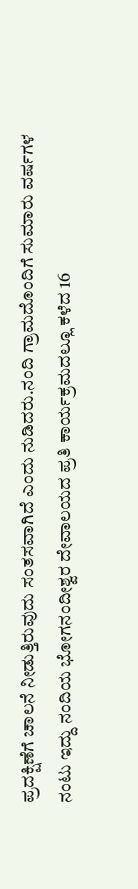ಪ್ರದಕ್ಷಿಣೆಗೆ ಚಾಲನೆ ನೀಡುತ್ತಿರುವುದು ಸಂತಸವಾಗಿದೆ ಎಂದು ನುಡಿದರು.ನಂದಿ ಗ್ರಾಮದೊಂದಿಗೆ ಸುಮಾರು ವರ್ಷಗಳ ನಂಟು ಇದ್ದು ನಂದಿಯ ಭೋಗನಂದೀಶ್ವರ ದೇವಾಲಯದ ಪ್ರತಿ ಕಾರ್ಯಕ್ರಮದಲ್ಲೂ ಕಳೆದ 16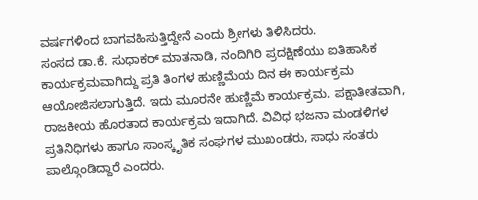ವರ್ಷಗಳಿಂದ ಬಾಗವಹಿಸುತ್ತಿದ್ದೇನೆ ಎಂದು ಶ್ರೀಗಳು ತಿಳಿಸಿದರು.
ಸಂಸದ ಡಾ.ಕೆ. ಸುಧಾಕರ್ ಮಾತನಾಡಿ, ನಂದಿಗಿರಿ ಪ್ರದಕ್ಷಿಣೆಯು ಐತಿಹಾಸಿಕ ಕಾರ್ಯಕ್ರಮವಾಗಿದ್ದು ಪ್ರತಿ ತಿಂಗಳ ಹುಣ್ಣಿಮೆಯ ದಿನ ಈ ಕಾರ್ಯಕ್ರಮ ಆಯೋಜಿಸಲಾಗುತ್ತಿದೆ. ಇದು ಮೂರನೇ ಹುಣ್ಣಿಮೆ ಕಾರ್ಯಕ್ರಮ. ಪಕ್ಷಾತೀತವಾಗಿ, ರಾಜಕೀಯ ಹೊರತಾದ ಕಾರ್ಯಕ್ರಮ ಇದಾಗಿದೆ. ವಿವಿಧ ಭಜನಾ ಮಂಡಳಿಗಳ ಪ್ರತಿನಿಧಿಗಳು ಹಾಗೂ ಸಾಂಸ್ಕೃತಿಕ ಸಂಘಗಳ ಮುಖಂಡರು, ಸಾಧು ಸಂತರು ಪಾಲ್ಗೊಂಡಿದ್ದಾರೆ ಎಂದರು.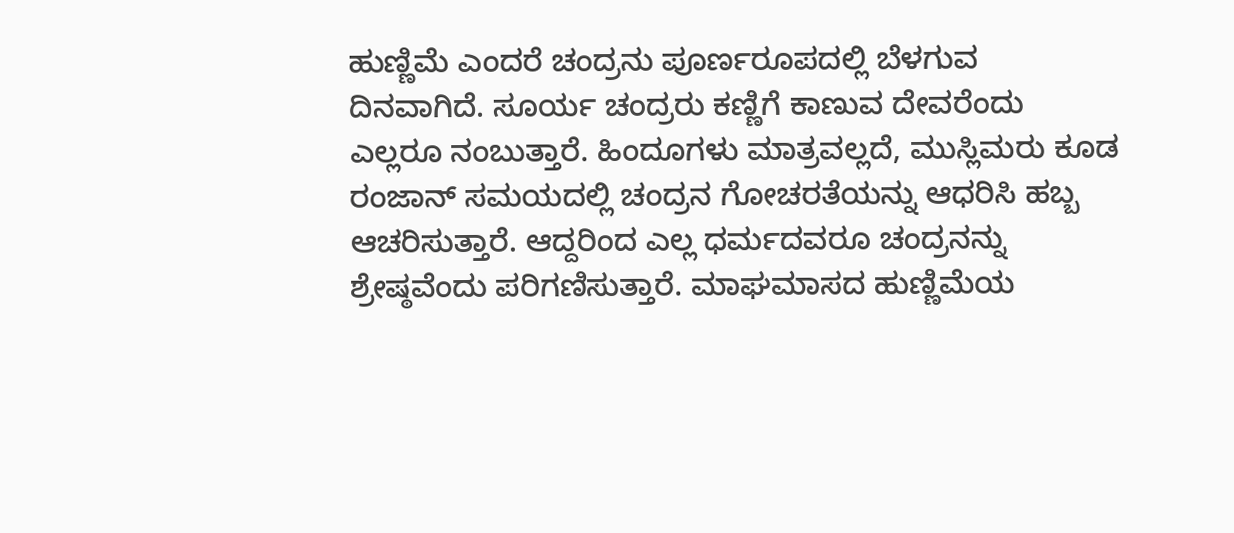ಹುಣ್ಣಿಮೆ ಎಂದರೆ ಚಂದ್ರನು ಪೂರ್ಣರೂಪದಲ್ಲಿ ಬೆಳಗುವ ದಿನವಾಗಿದೆ. ಸೂರ್ಯ ಚಂದ್ರರು ಕಣ್ಣಿಗೆ ಕಾಣುವ ದೇವರೆಂದು ಎಲ್ಲರೂ ನಂಬುತ್ತಾರೆ. ಹಿಂದೂಗಳು ಮಾತ್ರವಲ್ಲದೆ, ಮುಸ್ಲಿಮರು ಕೂಡ ರಂಜಾನ್ ಸಮಯದಲ್ಲಿ ಚಂದ್ರನ ಗೋಚರತೆಯನ್ನು ಆಧರಿಸಿ ಹಬ್ಬ ಆಚರಿಸುತ್ತಾರೆ. ಆದ್ದರಿಂದ ಎಲ್ಲ ಧರ್ಮದವರೂ ಚಂದ್ರನನ್ನು ಶ್ರೇಷ್ಠವೆಂದು ಪರಿಗಣಿಸುತ್ತಾರೆ. ಮಾಘಮಾಸದ ಹುಣ್ಣಿಮೆಯ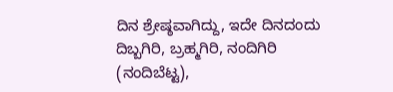ದಿನ ಶ್ರೇಷ್ಠವಾಗಿದ್ದು, ಇದೇ ದಿನದಂದು ದಿಬ್ಬಗಿರಿ, ಬ್ರಹ್ಮಗಿರಿ, ನಂದಿಗಿರಿ (ನಂದಿಬೆಟ್ಟ),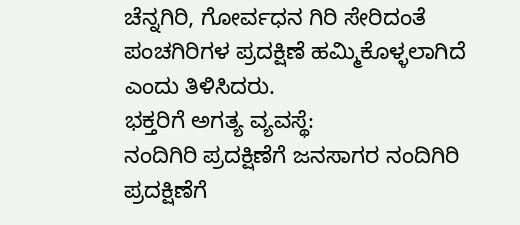ಚೆನ್ನಗಿರಿ, ಗೋರ್ವಧನ ಗಿರಿ ಸೇರಿದಂತೆ ಪಂಚಗಿರಿಗಳ ಪ್ರದಕ್ಷಿಣೆ ಹಮ್ಮಿಕೊಳ್ಳಲಾಗಿದೆ ಎಂದು ತಿಳಿಸಿದರು.
ಭಕ್ತರಿಗೆ ಅಗತ್ಯ ವ್ಯವಸ್ಥೆ:
ನಂದಿಗಿರಿ ಪ್ರದಕ್ಷಿಣೆಗೆ ಜನಸಾಗರ ನಂದಿಗಿರಿ ಪ್ರದಕ್ಷಿಣೆಗೆ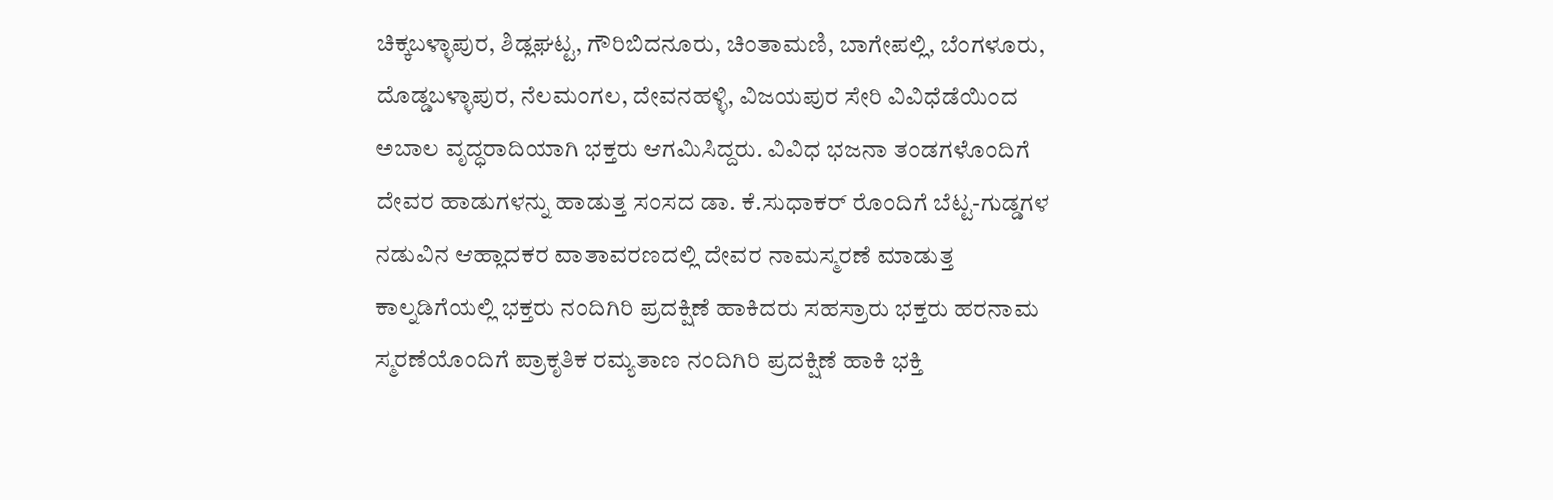ಚಿಕ್ಕಬಳ್ಳಾಪುರ, ಶಿಡ್ಲಘಟ್ಟ, ಗೌರಿಬಿದನೂರು, ಚಿಂತಾಮಣಿ, ಬಾಗೇಪಲ್ಲಿ, ಬೆಂಗಳೂರು, ದೊಡ್ಡಬಳ್ಳಾಪುರ, ನೆಲಮಂಗಲ, ದೇವನಹಳ್ಳಿ, ವಿಜಯಪುರ ಸೇರಿ ವಿವಿಧೆಡೆಯಿಂದ ಅಬಾಲ ವೃದ್ಧರಾದಿಯಾಗಿ ಭಕ್ತರು ಆಗಮಿಸಿದ್ದರು. ವಿವಿಧ ಭಜನಾ ತಂಡಗಳೊಂದಿಗೆ ದೇವರ ಹಾಡುಗಳನ್ನು ಹಾಡುತ್ತ ಸಂಸದ ಡಾ. ಕೆ.ಸುಧಾಕರ್ ರೊಂದಿಗೆ ಬೆಟ್ಟ-ಗುಡ್ಡಗಳ ನಡುವಿನ ಆಹ್ಲಾದಕರ ವಾತಾವರಣದಲ್ಲಿ ದೇವರ ನಾಮಸ್ಮರಣೆ ಮಾಡುತ್ತ ಕಾಲ್ನಡಿಗೆಯಲ್ಲಿ ಭಕ್ತರು ನಂದಿಗಿರಿ ಪ್ರದಕ್ಷಿಣೆ ಹಾಕಿದರು ಸಹಸ್ರಾರು ಭಕ್ತರು ಹರನಾಮ ಸ್ಮರಣೆಯೊಂದಿಗೆ ಪ್ರಾಕೃತಿಕ ರಮ್ಯತಾಣ ನಂದಿಗಿರಿ ಪ್ರದಕ್ಷಿಣೆ ಹಾಕಿ ಭಕ್ತಿ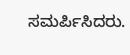ಸಮರ್ಪಿಸಿದರು.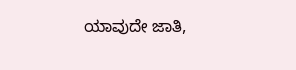ಯಾವುದೇ ಜಾತಿ,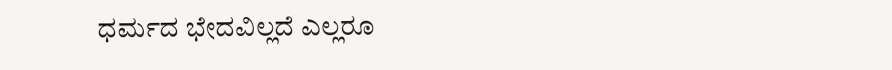ಧರ್ಮದ ಭೇದವಿಲ್ಲದೆ ಎಲ್ಲರೂ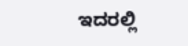ಇದರಲ್ಲಿ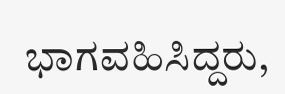ಭಾಗವಹಿಸಿದ್ದರು,